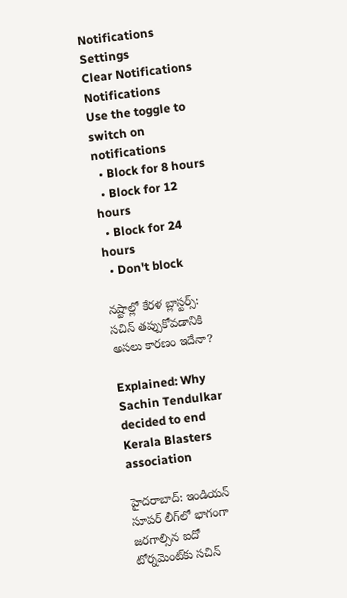Notifications
Settings
Clear Notifications
Notifications
Use the toggle to switch on notifications
  • Block for 8 hours
  • Block for 12 hours
  • Block for 24 hours
  • Don't block

నష్టాల్లో కేరళ బ్లాస్టర్స్: సచిన్ తప్పుకోవడానికి అసలు కారణం ఇదేనా?

Explained: Why Sachin Tendulkar decided to end Kerala Blasters association

హైదరాబాద్: ఇండియన్ సూపర్ లీగ్‌లో భాగంగా జరగాల్సిన ఐదో టోర్నమెంట్‌కు సచిన్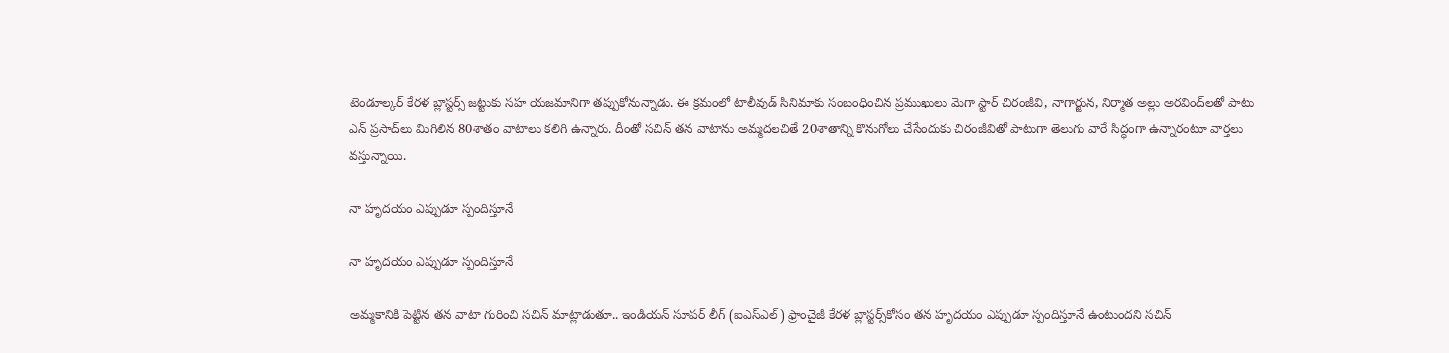టెండూల్కర్ కేరళ బ్లాస్టర్స్ జట్టుకు సహ యజమానిగా తప్పుకోనున్నాడు. ఈ క్రమంలో టాలీవుడ్ సినిమాకు సంబంధించిన ప్రముఖులు మెగా స్టార్ చిరంజీవి, నాగార్జున, నిర్మాత అల్లు అరవింద్‌లతో పాటు ఎన్ ప్రసాద్‌లు మిగిలిన 80శాతం వాటాలు కలిగి ఉన్నారు. దీంతో సచిన్ తన వాటాను అమ్మదలచితే 20శాతాన్ని కొనుగోలు చేసేందుకు చిరంజీవితో పాటుగా తెలుగు వారే సిద్ధంగా ఉన్నారంటూ వార్తలు వస్తున్నాయి.

నా హృదయం ఎప్పుడూ స్పందిస్తూనే

నా హృదయం ఎప్పుడూ స్పందిస్తూనే

అమ్మకానికి పెట్టిన తన వాటా గురించి సచిన్ మాట్లాడుతూ.. ఇండియన్‌ సూపర్‌ లీగ్‌ (ఐఎస్‌ఎల్‌) ఫ్రాంచైజీ కేరళ బ్లాస్టర్స్‌కోసం తన హృదయం ఎప్పుడూ స్పందిస్తూనే ఉంటుందని సచిన్‌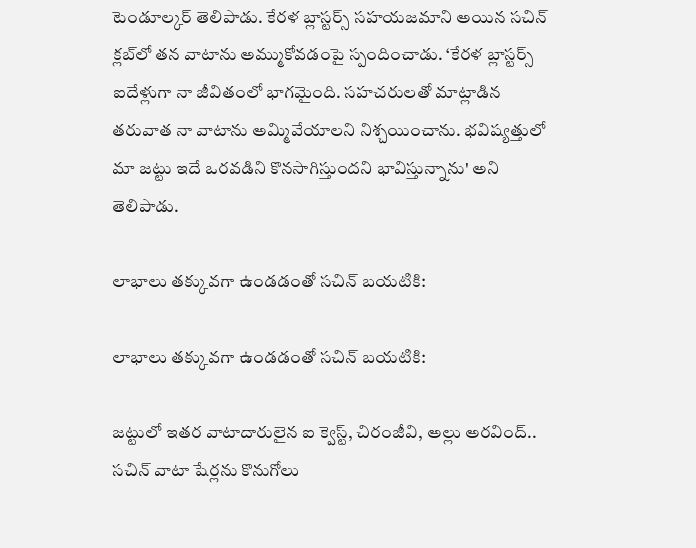టెండూల్కర్‌ తెలిపాడు. కేరళ బ్లాస్టర్స్‌ సహయజమాని అయిన సచిన్‌ క్లబ్‌లో తన వాటాను అమ్ముకోవడంపై స్పందించాడు. ‘కేరళ బ్లాస్టర్స్‌ ఐదేళ్లుగా నా జీవితంలో భాగమైంది. సహచరులతో మాట్లాడిన తరువాత నా వాటాను అమ్మివేయాలని నిశ్చయించాను. భవిష్యత్తులో మా జట్టు ఇదే ఒరవడిని కొనసాగిస్తుందని భావిస్తున్నాను' అని తెలిపాడు.

లాభాలు తక్కువగా ఉండడంతో సచిన్ బయటికి:

లాభాలు తక్కువగా ఉండడంతో సచిన్ బయటికి:

జట్టులో ఇతర వాటాదారులైన ఐ క్వెస్ట్‌, చిరంజీవి, అల్లు అరవింద్‌.. సచిన్‌ వాటా షేర్లను కొనుగోలు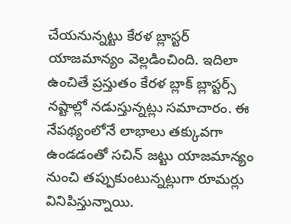చేయనున్నట్టు కేరళ బ్లాస్టర్‌ యాజమాన్యం వెల్లడించింది. ఇదిలా ఉంచితే ప్రస్తుతం కేరళ బ్లాక్ బ్లాస్టర్స్ నష్టాల్లో నడుస్తున్నట్లు సమాచారం. ఈ నేపథ్యంలోనే లాభాలు తక్కువగా ఉండడంతో సచిన్ జట్టు యాజమాన్యం నుంచి తప్పుకుంటున్నట్లుగా రూమర్లు వినిపిస్తున్నాయి.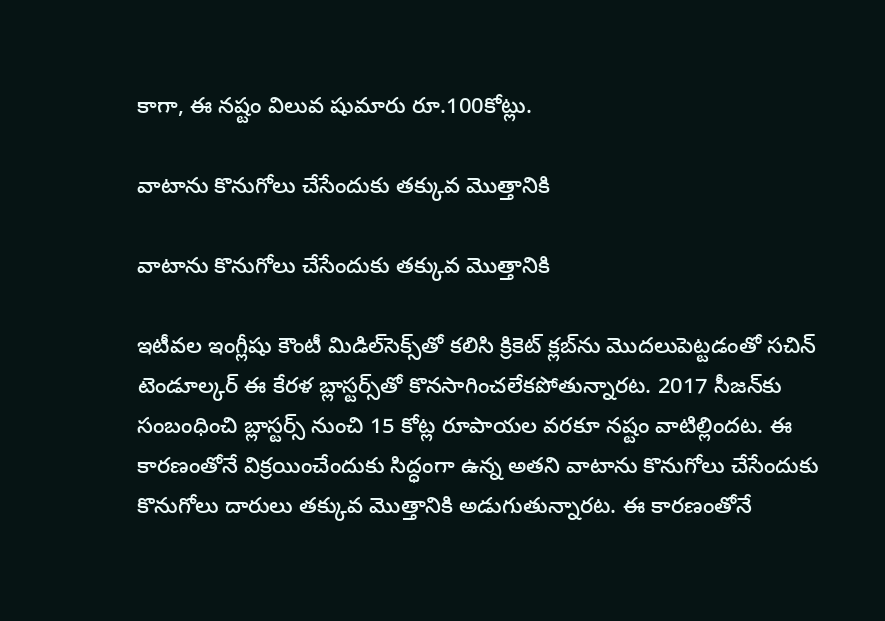కాగా, ఈ నష్టం విలువ షుమారు రూ.100కోట్లు.

వాటాను కొనుగోలు చేసేందుకు తక్కువ మొత్తానికి

వాటాను కొనుగోలు చేసేందుకు తక్కువ మొత్తానికి

ఇటీవల ఇంగ్లీషు కౌంటీ మిడిల్‌సెక్స్‌తో కలిసి క్రికెట్ క్లబ్‌ను మొదలుపెట్టడంతో సచిన్ టెండూల్కర్ ఈ కేరళ బ్లాస్టర్స్‌తో కొనసాగించలేకపోతున్నారట. 2017 సీజన్‌కు సంబంధించి బ్లాస్టర్స్ నుంచి 15 కోట్ల రూపాయల వరకూ నష్టం వాటిల్లిందట. ఈ కారణంతోనే విక్రయించేందుకు సిద్ధంగా ఉన్న అతని వాటాను కొనుగోలు చేసేందుకు కొనుగోలు దారులు తక్కువ మొత్తానికి అడుగుతున్నారట. ఈ కారణంతోనే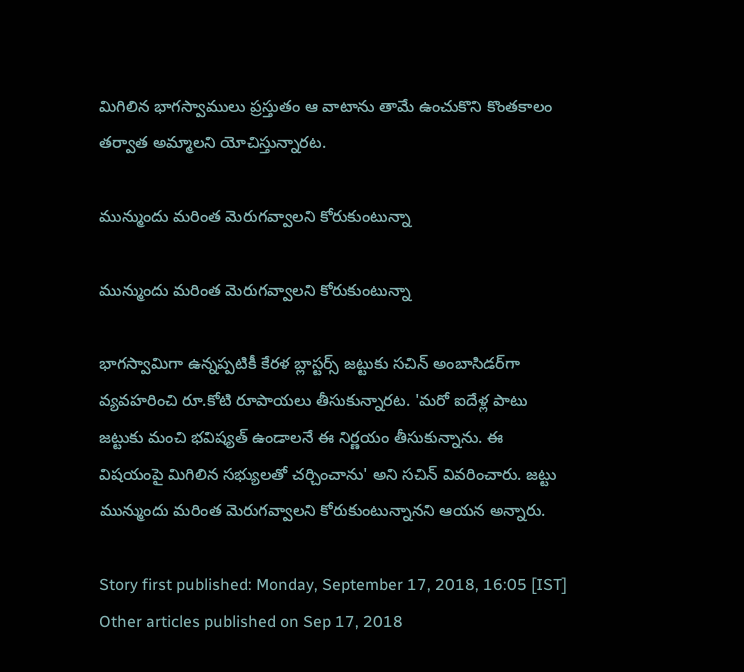మిగిలిన భాగస్వాములు ప్రస్తుతం ఆ వాటాను తామే ఉంచుకొని కొంతకాలం తర్వాత అమ్మాలని యోచిస్తున్నారట.

మున్ముందు మరింత మెరుగవ్వాలని కోరుకుంటున్నా

మున్ముందు మరింత మెరుగవ్వాలని కోరుకుంటున్నా

భాగస్వామిగా ఉన్నప్పటికీ కేరళ బ్లాస్టర్స్ జట్టుకు సచిన్ అంబాసిడర్‌గా వ్యవహరించి రూ.కోటి రూపాయలు తీసుకున్నారట. 'మరో ఐదేళ్ల పాటు జట్టుకు మంచి భవిష్యత్ ఉండాలనే ఈ నిర్ణయం తీసుకున్నాను. ఈ విషయంపై మిగిలిన సభ్యులతో చర్చించాను' అని సచిన్ వివరించారు. జట్టు మున్ముందు మరింత మెరుగవ్వాలని కోరుకుంటున్నానని ఆయన అన్నారు.

Story first published: Monday, September 17, 2018, 16:05 [IST]
Other articles published on Sep 17, 2018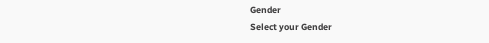Gender
Select your Gender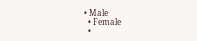• Male
  • Female
  •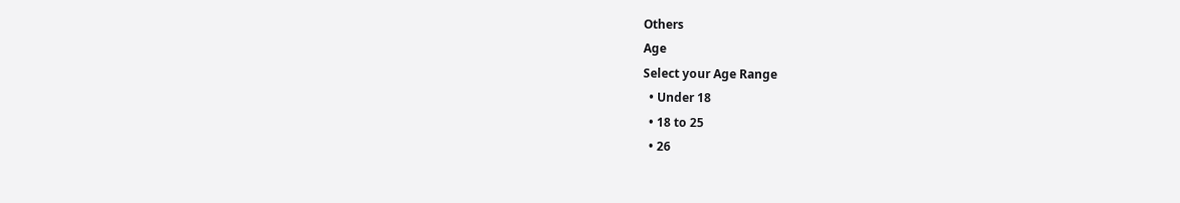Others
Age
Select your Age Range
  • Under 18
  • 18 to 25
  • 26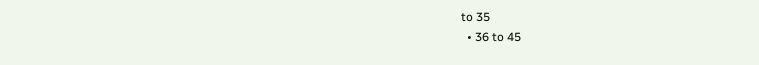to 35
  • 36 to 45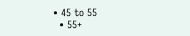• 45 to 55
  • 55+